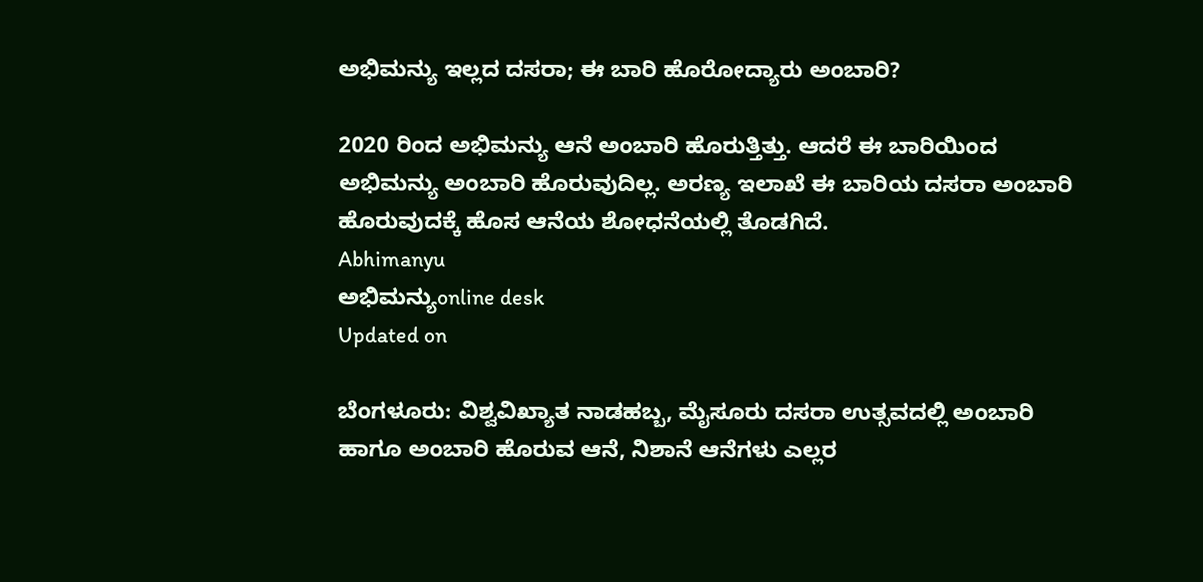ಅಭಿಮನ್ಯು ಇಲ್ಲದ ದಸರಾ; ಈ ಬಾರಿ ಹೊರೋದ್ಯಾರು ಅಂಬಾರಿ?

2020 ರಿಂದ ಅಭಿಮನ್ಯು ಆನೆ ಅಂಬಾರಿ ಹೊರುತ್ತಿತ್ತು. ಆದರೆ ಈ ಬಾರಿಯಿಂದ ಅಭಿಮನ್ಯು ಅಂಬಾರಿ ಹೊರುವುದಿಲ್ಲ. ಅರಣ್ಯ ಇಲಾಖೆ ಈ ಬಾರಿಯ ದಸರಾ ಅಂಬಾರಿ ಹೊರುವುದಕ್ಕೆ ಹೊಸ ಆನೆಯ ಶೋಧನೆಯಲ್ಲಿ ತೊಡಗಿದೆ.
Abhimanyu
ಅಭಿಮನ್ಯುonline desk
Updated on

ಬೆಂಗಳೂರು: ವಿಶ್ವವಿಖ್ಯಾತ ನಾಡಹಬ್ಬ, ಮೈಸೂರು ದಸರಾ ಉತ್ಸವದಲ್ಲಿ ಅಂಬಾರಿ ಹಾಗೂ ಅಂಬಾರಿ ಹೊರುವ ಆನೆ, ನಿಶಾನೆ ಆನೆಗಳು ಎಲ್ಲರ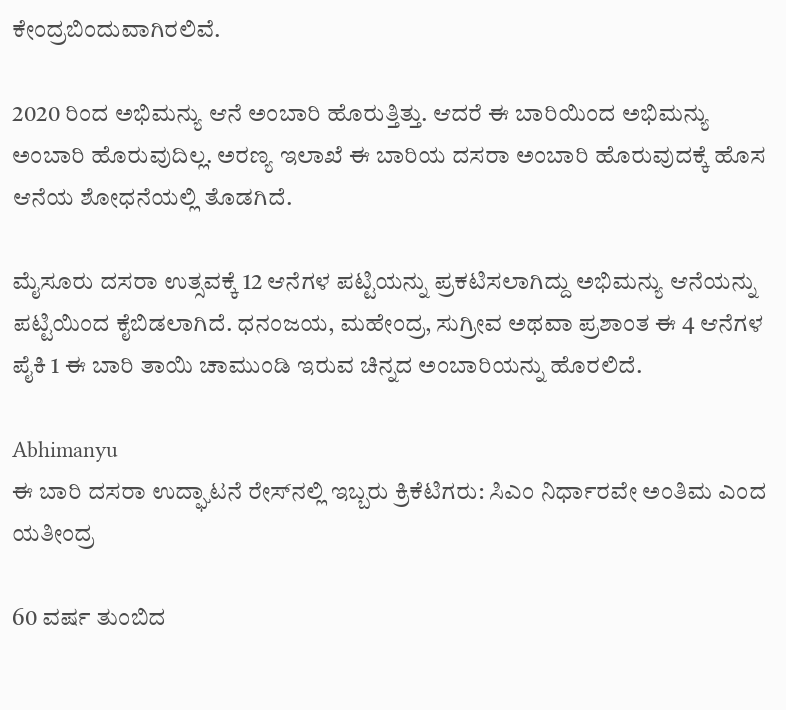ಕೇಂದ್ರಬಿಂದುವಾಗಿರಲಿವೆ.

2020 ರಿಂದ ಅಭಿಮನ್ಯು ಆನೆ ಅಂಬಾರಿ ಹೊರುತ್ತಿತ್ತು. ಆದರೆ ಈ ಬಾರಿಯಿಂದ ಅಭಿಮನ್ಯು ಅಂಬಾರಿ ಹೊರುವುದಿಲ್ಲ. ಅರಣ್ಯ ಇಲಾಖೆ ಈ ಬಾರಿಯ ದಸರಾ ಅಂಬಾರಿ ಹೊರುವುದಕ್ಕೆ ಹೊಸ ಆನೆಯ ಶೋಧನೆಯಲ್ಲಿ ತೊಡಗಿದೆ.

ಮೈಸೂರು ದಸರಾ ಉತ್ಸವಕ್ಕೆ 12 ಆನೆಗಳ ಪಟ್ಟಿಯನ್ನು ಪ್ರಕಟಿಸಲಾಗಿದ್ದು ಅಭಿಮನ್ಯು ಆನೆಯನ್ನು ಪಟ್ಟಿಯಿಂದ ಕೈಬಿಡಲಾಗಿದೆ. ಧನಂಜಯ, ಮಹೇಂದ್ರ, ಸುಗ್ರೀವ ಅಥವಾ ಪ್ರಶಾಂತ ಈ 4 ಆನೆಗಳ ಪೈಕಿ 1 ಈ ಬಾರಿ ತಾಯಿ ಚಾಮುಂಡಿ ಇರುವ ಚಿನ್ನದ ಅಂಬಾರಿಯನ್ನು ಹೊರಲಿದೆ.

Abhimanyu
ಈ ಬಾರಿ ದಸರಾ ಉದ್ಘಾಟನೆ ರೇಸ್‌ನಲ್ಲಿ ಇಬ್ಬರು ಕ್ರಿಕೆಟಿಗರು: ಸಿಎಂ ನಿರ್ಧಾರವೇ ಅಂತಿಮ ಎಂದ ಯತೀಂದ್ರ

60 ವರ್ಷ ತುಂಬಿದ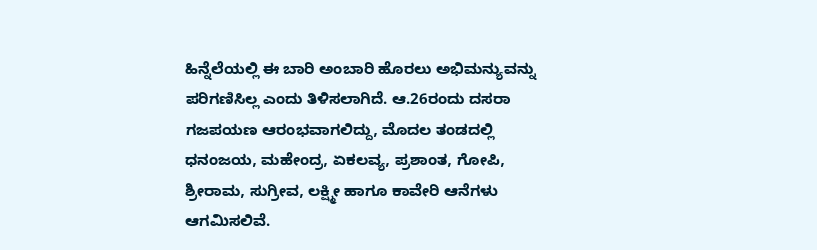ಹಿನ್ನೆಲೆಯಲ್ಲಿ ಈ ಬಾರಿ ಅಂಬಾರಿ ಹೊರಲು ಅಭಿಮನ್ಯುವನ್ನು ಪರಿಗಣಿಸಿಲ್ಲ ಎಂದು ತಿಳಿಸಲಾಗಿದೆ. ಆ.26ರಂದು ದಸರಾ ಗಜಪಯಣ ಆರಂಭವಾಗಲಿದ್ದು, ಮೊದಲ ತಂಡದಲ್ಲಿ ಧನಂಜಯ, ಮಹೇಂದ್ರ, ಏಕಲವ್ಯ, ಪ್ರಶಾಂತ, ಗೋಪಿ, ಶ್ರೀರಾಮ, ಸುಗ್ರೀವ, ಲಕ್ಷ್ಮೀ ಹಾಗೂ ಕಾವೇರಿ ಆನೆಗಳು ಆಗಮಿಸಲಿವೆ.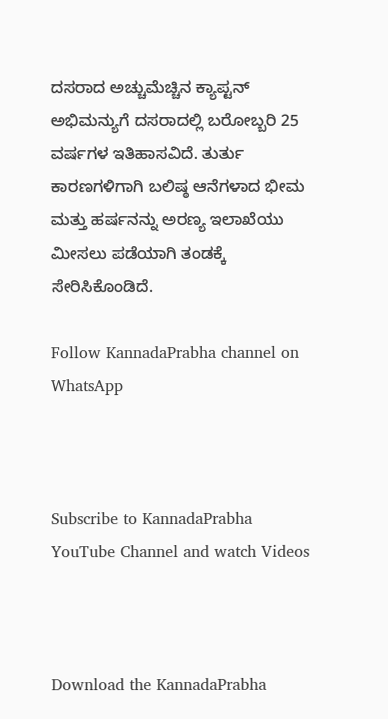ದಸರಾದ ಅಚ್ಚುಮೆಚ್ಚಿನ ಕ್ಯಾಪ್ಟನ್ ಅಭಿಮನ್ಯುಗೆ ದಸರಾದಲ್ಲಿ ಬರೋಬ್ಬರಿ 25 ವರ್ಷಗಳ ಇತಿಹಾಸವಿದೆ. ತುರ್ತು ಕಾರಣಗಳಿಗಾಗಿ ಬಲಿಷ್ಠ ಆನೆಗಳಾದ ಭೀಮ ಮತ್ತು ಹರ್ಷನನ್ನು ಅರಣ್ಯ ಇಲಾಖೆಯು ಮೀಸಲು ಪಡೆಯಾಗಿ ತಂಡಕ್ಕೆ ಸೇರಿಸಿಕೊಂಡಿದೆ.

Follow KannadaPrabha channel on WhatsApp



Subscribe to KannadaPrabha YouTube Channel and watch Videos



Download the KannadaPrabha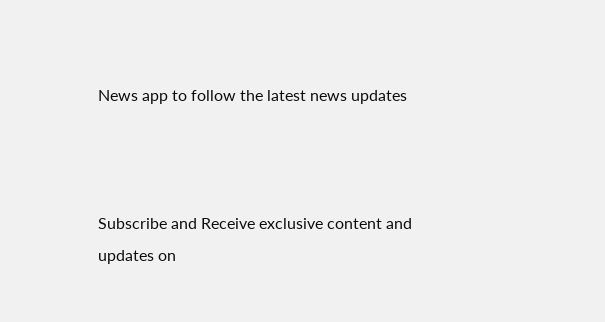News app to follow the latest news updates



Subscribe and Receive exclusive content and updates on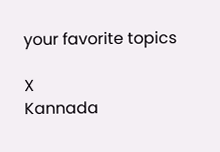your favorite topics

X
Kannada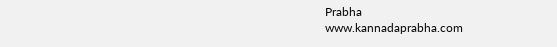Prabha
www.kannadaprabha.com